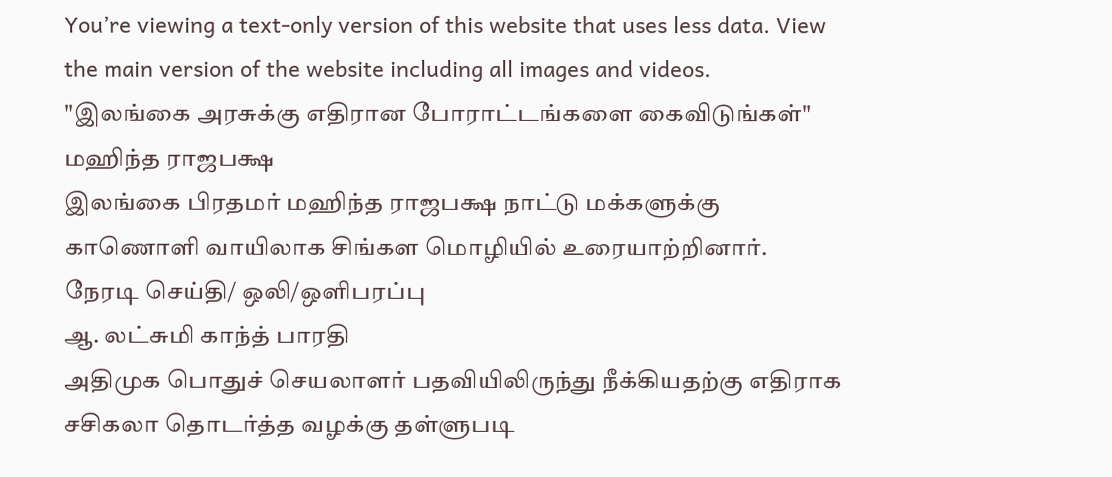You’re viewing a text-only version of this website that uses less data. View the main version of the website including all images and videos.
"இலங்கை அரசுக்கு எதிரான போராட்டங்களை கைவிடுங்கள்" மஹிந்த ராஜபக்ஷ
இலங்கை பிரதமர் மஹிந்த ராஜபக்ஷ நாட்டு மக்களுக்கு காணொளி வாயிலாக சிங்கள மொழியில் உரையாற்றினார்.
நேரடி செய்தி/ ஒலி/ஒளிபரப்பு
ஆ. லட்சுமி காந்த் பாரதி
அதிமுக பொதுச் செயலாளர் பதவியிலிருந்து நீக்கியதற்கு எதிராக சசிகலா தொடர்த்த வழக்கு தள்ளுபடி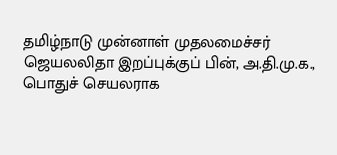தமிழ்நாடு முன்னாள் முதலமைச்சர் ஜெயலலிதா இறப்புக்குப் பின், அ.தி.மு.க., பொதுச் செயலராக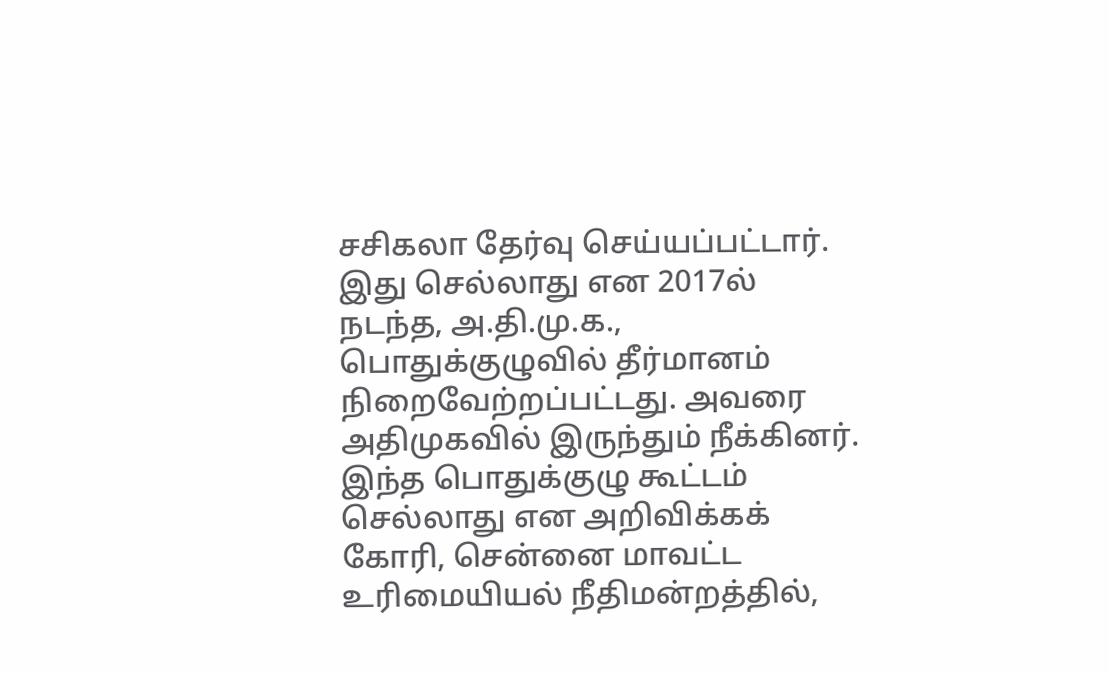சசிகலா தேர்வு செய்யப்பட்டார். இது செல்லாது என 2017ல் நடந்த, அ.தி.மு.க., பொதுக்குழுவில் தீர்மானம் நிறைவேற்றப்பட்டது. அவரை அதிமுகவில் இருந்தும் நீக்கினர்.
இந்த பொதுக்குழு கூட்டம் செல்லாது என அறிவிக்கக் கோரி, சென்னை மாவட்ட உரிமையியல் நீதிமன்றத்தில்,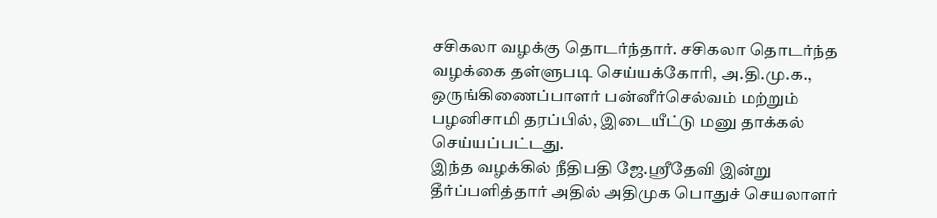சசிகலா வழக்கு தொடர்ந்தார். சசிகலா தொடர்ந்த வழக்கை தள்ளுபடி செய்யக்கோரி, அ.தி.மு.க., ஒருங்கிணைப்பாளர் பன்னீர்செல்வம் மற்றும் பழனிசாமி தரப்பில், இடையீட்டு மனு தாக்கல் செய்யப்பட்டது.
இந்த வழக்கில் நீதிபதி ஜே.ஸ்ரீதேவி இன்று தீர்ப்பளித்தார் அதில் அதிமுக பொதுச் செயலாளர்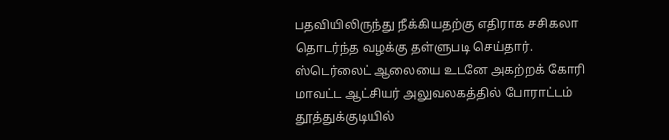பதவியிலிருந்து நீக்கியதற்கு எதிராக சசிகலா தொடர்ந்த வழக்கு தள்ளுபடி செய்தார்.
ஸ்டெர்லைட் ஆலையை உடனே அகற்றக் கோரி மாவட்ட ஆட்சியர் அலுவலகத்தில் போராட்டம்
தூத்துக்குடியில்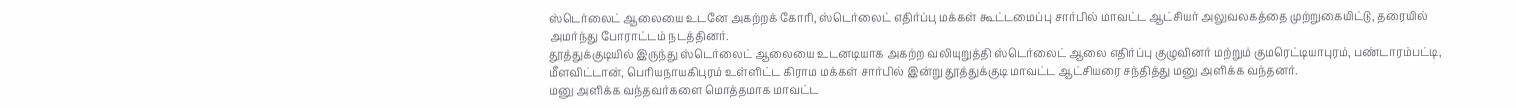ஸ்டெர்லைட் ஆலையை உடனே அகற்றக் கோரி, ஸ்டெர்லைட் எதிர்ப்பு மக்கள் கூட்டமைப்பு சார்பில் மாவட்ட ஆட்சியர் அலுவலகத்தை முற்றுகையிட்டு, தரையில் அமர்ந்து போராட்டம் நடத்தினர்.
தூத்துக்குடியில் இருந்து ஸ்டெர்லைட் ஆலையை உடனடியாக அகற்ற வலியுறுத்தி ஸ்டெர்லைட் ஆலை எதிர்ப்பு குழுவினர் மற்றும் குமரெட்டியாபுரம், பண்டாரம்பட்டி, மீளவிட்டான், பெரியநாயகிபுரம் உள்ளிட்ட கிராம மக்கள் சார்பில் இன்று தூத்துக்குடி மாவட்ட ஆட்சியரை சந்தித்து மனு அளிக்க வந்தனர்.
மனு அளிக்க வந்தவர்களை மொத்தமாக மாவட்ட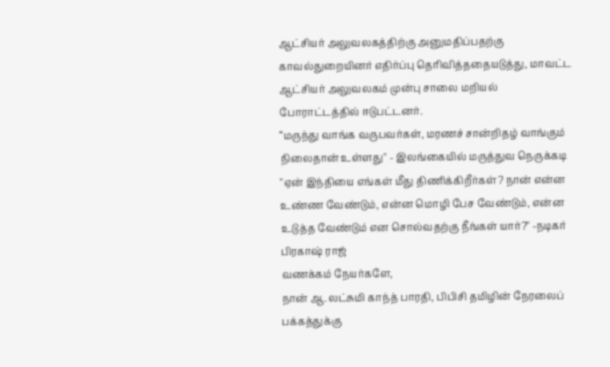ஆட்சியர் அலுவலகத்திற்கு அனுமதிப்பதற்கு காவல்துறையினர் எதிர்ப்பு தெரிவித்ததையடுத்து, மாவட்ட ஆட்சியர் அலுவலகம் முன்பு சாலை மறியல் போராட்டத்தில் ஈடுபட்டனர்.
“மருந்து வாங்க வருபவர்கள், மரணச் சான்றிதழ் வாங்கும் நிலைதான் உள்ளது" - இலங்கையில் மருத்துவ நெருக்கடி
"ஏன் இந்தியை எங்கள் மீது திணிக்கிறீர்கள்? நான் என்ன உண்ண வேண்டும், என்ன மொழி பேச வேண்டும், என்ன உடுத்த வேண்டும் என சொல்வதற்கு நீங்கள் யார்?" -நடிகர் பிரகாஷ் ராஜ்
வணக்கம் நேயர்களே,
நான் ஆ.லட்சுமி காந்த் பாரதி, பிபிசி தமிழின் நேரலைப் பக்கத்துக்கு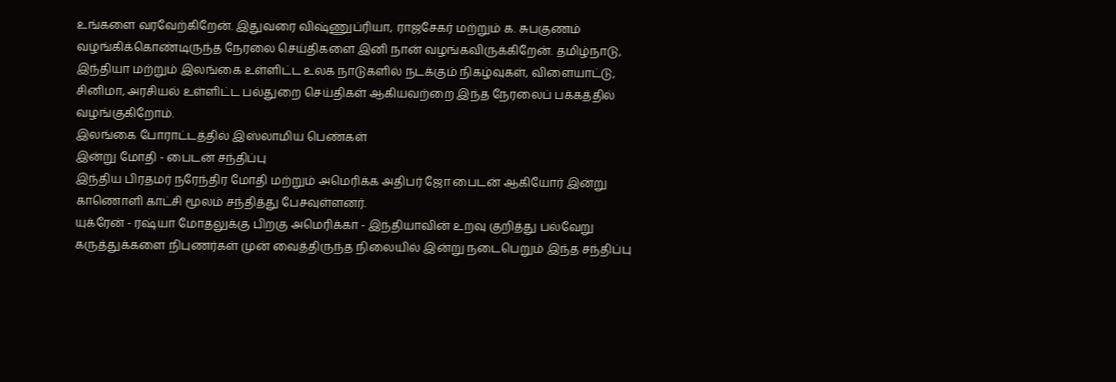உங்களை வரவேற்கிறேன். இதுவரை விஷ்ணுப்ரியா, ராஜசேகர் மற்றும் க. சுபகுணம் வழங்கிக்கொண்டிருந்த நேரலை செய்திகளை இனி நான் வழங்கவிருக்கிறேன். தமிழ்நாடு, இந்தியா மற்றும் இலங்கை உள்ளிட்ட உலக நாடுகளில் நடக்கும் நிகழ்வுகள், விளையாட்டு, சினிமா, அரசியல் உள்ளிட்ட பல்துறை செய்திகள் ஆகியவற்றை இந்த நேரலைப் பக்கத்தில் வழங்குகிறோம்.
இலங்கை போராட்டத்தில் இஸ்லாமிய பெண்கள்
இன்று மோதி - பைடன் சந்திப்பு
இந்திய பிரதமர் நரேந்திர மோதி மற்றும் அமெரிக்க அதிபர் ஜோ பைடன் ஆகியோர் இன்று காணொளி காட்சி மூலம் சந்தித்து பேசவுள்ளனர்.
யுக்ரேன் - ரஷ்யா மோதலுக்கு பிறகு அமெரிக்கா - இந்தியாவின் உறவு குறித்து பல்வேறு கருத்துக்களை நிபுணர்கள் முன் வைத்திருந்த நிலையில் இன்று நடைபெறும் இந்த சந்திப்பு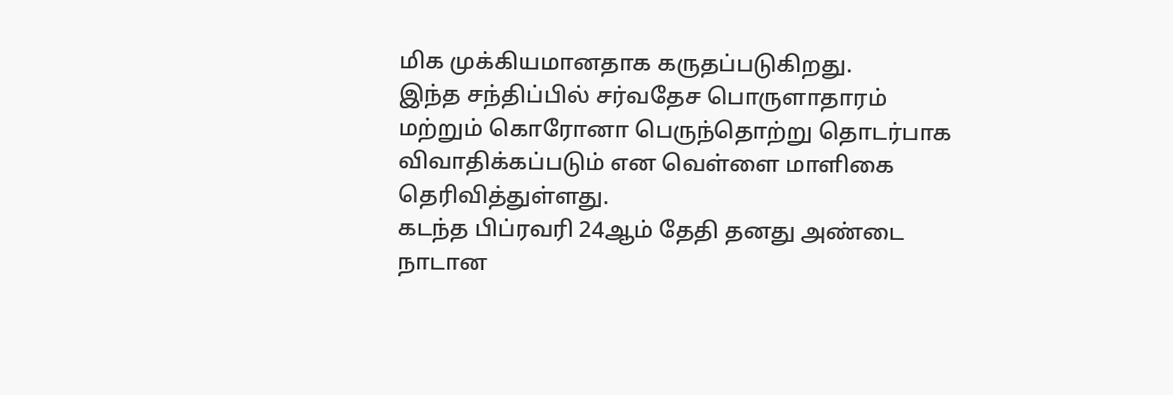மிக முக்கியமானதாக கருதப்படுகிறது.
இந்த சந்திப்பில் சர்வதேச பொருளாதாரம் மற்றும் கொரோனா பெருந்தொற்று தொடர்பாக விவாதிக்கப்படும் என வெள்ளை மாளிகை தெரிவித்துள்ளது.
கடந்த பிப்ரவரி 24ஆம் தேதி தனது அண்டை நாடான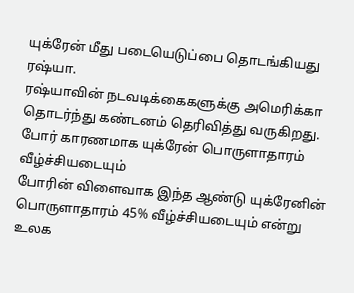யுக்ரேன் மீது படையெடுப்பை தொடங்கியது ரஷ்யா.
ரஷ்யாவின் நடவடிக்கைகளுக்கு அமெரிக்கா தொடர்ந்து கண்டனம் தெரிவித்து வருகிறது.
போர் காரணமாக யுக்ரேன் பொருளாதாரம் வீழ்ச்சியடையும்
போரின் விளைவாக இந்த ஆண்டு யுக்ரேனின் பொருளாதாரம் 45% வீழ்ச்சியடையும் என்று உலக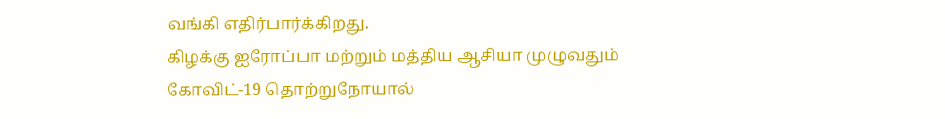வங்கி எதிர்பார்க்கிறது.
கிழக்கு ஐரோப்பா மற்றும் மத்திய ஆசியா முழுவதும் கோவிட்-19 தொற்றுநோயால்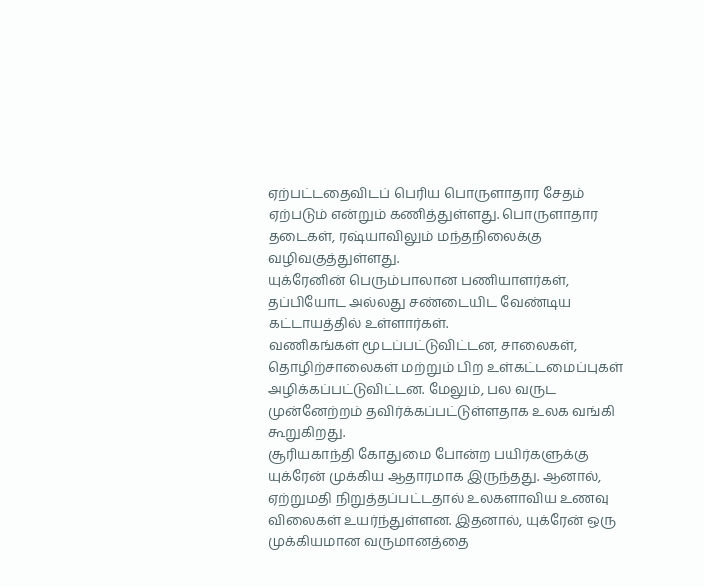ஏற்பட்டதைவிடப் பெரிய பொருளாதார சேதம் ஏற்படும் என்றும் கணித்துள்ளது. பொருளாதார தடைகள், ரஷ்யாவிலும் மந்தநிலைக்கு வழிவகுத்துள்ளது.
யுக்ரேனின் பெரும்பாலான பணியாளர்கள், தப்பியோட அல்லது சண்டையிட வேண்டிய கட்டாயத்தில் உள்ளார்கள்.
வணிகங்கள் மூடப்பட்டுவிட்டன, சாலைகள், தொழிற்சாலைகள் மற்றும் பிற உள்கட்டமைப்புகள் அழிக்கப்பட்டுவிட்டன. மேலும், பல வருட முன்னேற்றம் தவிர்க்கப்பட்டுள்ளதாக உலக வங்கி கூறுகிறது.
சூரியகாந்தி கோதுமை போன்ற பயிர்களுக்கு யுக்ரேன் முக்கிய ஆதாரமாக இருந்தது. ஆனால், ஏற்றுமதி நிறுத்தப்பட்டதால் உலகளாவிய உணவு விலைகள் உயர்ந்துள்ளன. இதனால், யுக்ரேன் ஒரு முக்கியமான வருமானத்தை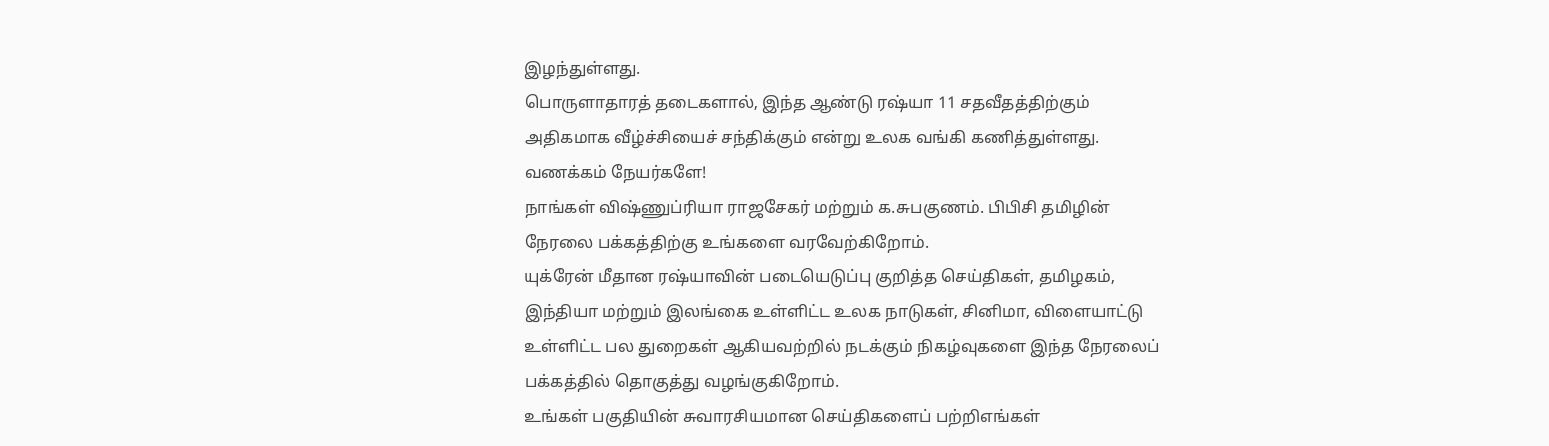இழந்துள்ளது.
பொருளாதாரத் தடைகளால், இந்த ஆண்டு ரஷ்யா 11 சதவீதத்திற்கும் அதிகமாக வீழ்ச்சியைச் சந்திக்கும் என்று உலக வங்கி கணித்துள்ளது.
வணக்கம் நேயர்களே!
நாங்கள் விஷ்ணுப்ரியா ராஜசேகர் மற்றும் க.சுபகுணம். பிபிசி தமிழின் நேரலை பக்கத்திற்கு உங்களை வரவேற்கிறோம்.
யுக்ரேன் மீதான ரஷ்யாவின் படையெடுப்பு குறித்த செய்திகள், தமிழகம், இந்தியா மற்றும் இலங்கை உள்ளிட்ட உலக நாடுகள், சினிமா, விளையாட்டு உள்ளிட்ட பல துறைகள் ஆகியவற்றில் நடக்கும் நிகழ்வுகளை இந்த நேரலைப் பக்கத்தில் தொகுத்து வழங்குகிறோம்.
உங்கள் பகுதியின் சுவாரசியமான செய்திகளைப் பற்றிஎங்கள்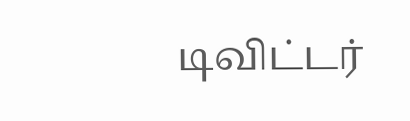டிவிட்டர்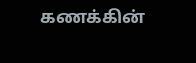கணக்கின்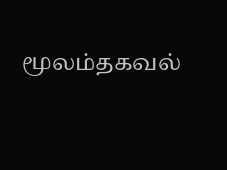மூலம்தகவல்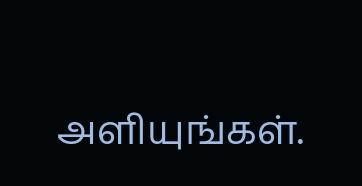அளியுங்கள்.